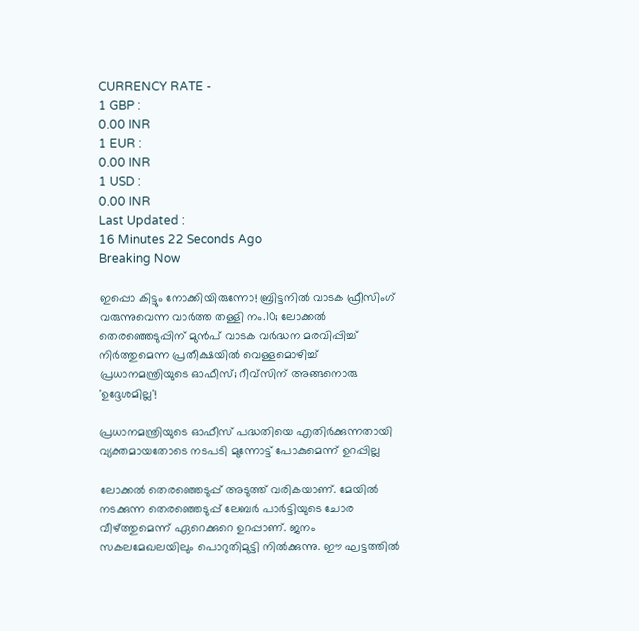CURRENCY RATE -
1 GBP :
0.00 INR
1 EUR :
0.00 INR
1 USD :
0.00 INR
Last Updated :
16 Minutes 22 Seconds Ago
Breaking Now

ഇപ്പൊ കിട്ടും നോക്കിയിരുന്നോ! ബ്രിട്ടനില്‍ വാടക ഫ്രീസിംഗ് വരുന്നുവെന്ന വാര്‍ത്ത തള്ളി നം.10; ലോക്കല്‍ തെരഞ്ഞെടുപ്പിന് മുന്‍പ് വാടക വര്‍ദ്ധന മരവിപ്പിച്ച് നിര്‍ത്തുമെന്ന പ്രതീക്ഷയില്‍ വെള്ളമൊഴിച്ച് പ്രധാനമന്ത്രിയുടെ ഓഫീസ്; റീവ്‌സിന് അങ്ങനൊരു 'ഉദ്ദേശമില്ല'!

പ്രധാനമന്ത്രിയുടെ ഓഫീസ് പദ്ധതിയെ എതിര്‍ക്കുന്നതായി വ്യക്തമായതോടെ നടപടി മുന്നോട്ട് പോകുമെന്ന് ഉറപ്പില്ല

ലോക്കല്‍ തെരഞ്ഞെടുപ്പ് അടുത്ത് വരികയാണ്. മേയില്‍ നടക്കുന്ന തെരഞ്ഞെടുപ്പ് ലേബര്‍ പാര്‍ട്ടിയുടെ ചോര വീഴ്ത്തുമെന്ന് ഏറെക്കുറെ ഉറപ്പാണ്. ജനം സകലമേഖലയിലും പൊറുതിമുട്ടി നില്‍ക്കുന്നു. ഈ ഘട്ടത്തില്‍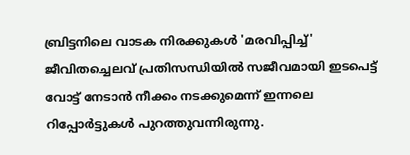ബ്രിട്ടനിലെ വാടക നിരക്കുകള്‍ 'മരവിപ്പിച്ച്' ജീവിതച്ചെലവ് പ്രതിസന്ധിയില്‍ സജീവമായി ഇടപെട്ട് വോട്ട് നേടാന്‍ നീക്കം നടക്കുമെന്ന് ഇന്നലെ റിപ്പോര്‍ട്ടുകള്‍ പുറത്തുവന്നിരുന്നു.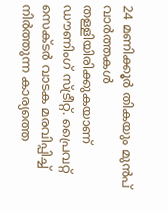24 മണിക്കൂര്‍ തികയും മുന്‍പ് വാര്‍ത്തകള്‍ തള്ളിയിരിക്കുകയാണ് ഡൗണിംഗ് സ്ട്രീറ്റ്. പ്രൈവറ്റ് സെക്ടര്‍ വാടക മരവിപ്പിച്ച് നിര്‍ത്തുന്ന കാര്യത്തെ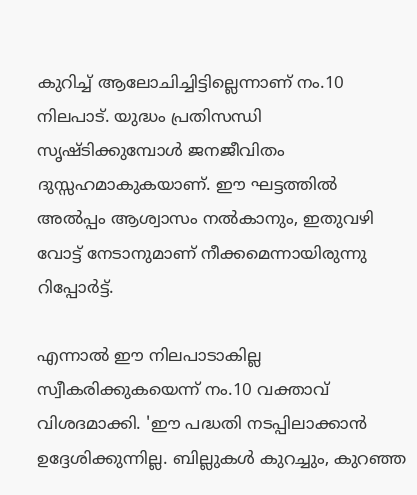കുറിച്ച് ആലോചിച്ചിട്ടില്ലെന്നാണ് നം.10 നിലപാട്. യുദ്ധം പ്രതിസന്ധി സൃഷ്ടിക്കുമ്പോള്‍ ജനജീവിതം ദുസ്സഹമാകുകയാണ്. ഈ ഘട്ടത്തില്‍ അല്‍പ്പം ആശ്വാസം നല്‍കാനും, ഇതുവഴി വോട്ട് നേടാനുമാണ് നീക്കമെന്നായിരുന്നു റിപ്പോര്‍ട്ട്.

എന്നാല്‍ ഈ നിലപാടാകില്ല സ്വീകരിക്കുകയെന്ന് നം.10 വക്താവ് വിശദമാക്കി. 'ഈ പദ്ധതി നടപ്പിലാക്കാന്‍ ഉദ്ദേശിക്കുന്നില്ല. ബില്ലുകള്‍ കുറച്ചും, കുറഞ്ഞ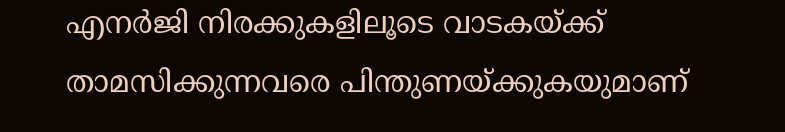എനര്‍ജി നിരക്കുകളിലൂടെ വാടകയ്ക്ക് താമസിക്കുന്നവരെ പിന്തുണയ്ക്കുകയുമാണ്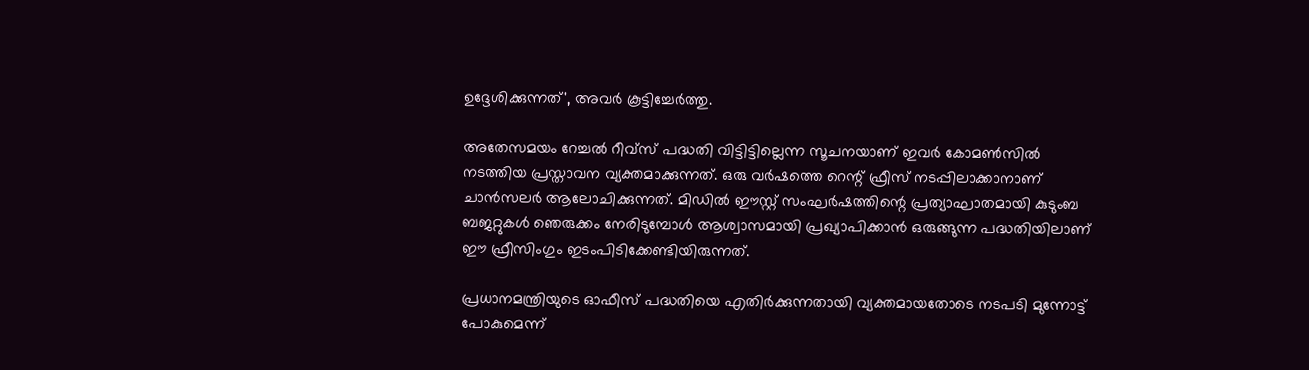ഉദ്ദേശിക്കുന്നത്', അവര്‍ കൂട്ടിച്ചേര്‍ത്തു.

അതേസമയം റേച്ചല്‍ റീവ്‌സ് പദ്ധതി വിട്ടിട്ടില്ലെന്ന സൂചനയാണ് ഇവര്‍ കോമണ്‍സില്‍ നടത്തിയ പ്രസ്താവന വ്യക്തമാക്കുന്നത്. ഒരു വര്‍ഷത്തെ റെന്റ് ഫ്രീസ് നടപ്പിലാക്കാനാണ് ചാന്‍സലര്‍ ആലോചിക്കുന്നത്. മിഡില്‍ ഈസ്റ്റ് സംഘര്‍ഷത്തിന്റെ പ്രത്യാഘാതമായി കുടുംബ ബജറ്റുകള്‍ ഞെരുക്കം നേരിടുമ്പോള്‍ ആശ്വാസമായി പ്രഖ്യാപിക്കാന്‍ ഒരുങ്ങുന്ന പദ്ധതിയിലാണ് ഈ ഫ്രീസിംഗും ഇടംപിടിക്കേണ്ടിയിരുന്നത്.

പ്രധാനമന്ത്രിയുടെ ഓഫീസ് പദ്ധതിയെ എതിര്‍ക്കുന്നതായി വ്യക്തമായതോടെ നടപടി മുന്നോട്ട് പോകുമെന്ന്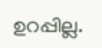ഉറപ്പില്ല.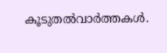കൂടുതല്‍വാര്‍ത്തകള്‍.